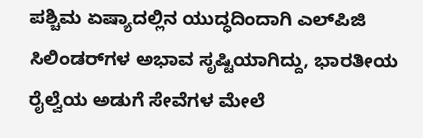ಪಶ್ಚಿಮ ಏಷ್ಯಾದಲ್ಲಿನ ಯುದ್ಧದಿಂದಾಗಿ ಎಲ್‌ಪಿಜಿ ಸಿಲಿಂಡರ್‌ಗಳ ಅಭಾವ ಸೃಷ್ಟಿಯಾಗಿದ್ದು, ಭಾರತೀಯ ರೈಲ್ವೆಯ ಅಡುಗೆ ಸೇವೆಗಳ ಮೇಲೆ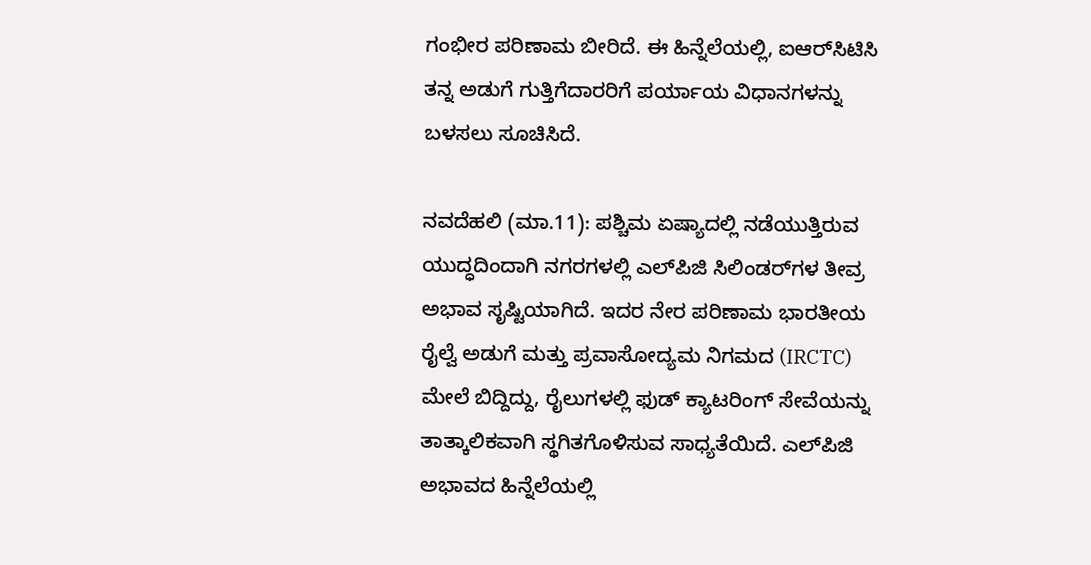ಗಂಭೀರ ಪರಿಣಾಮ ಬೀರಿದೆ. ಈ ಹಿನ್ನೆಲೆಯಲ್ಲಿ, ಐಆರ್‌ಸಿಟಿಸಿ ತನ್ನ ಅಡುಗೆ ಗುತ್ತಿಗೆದಾರರಿಗೆ ಪರ್ಯಾಯ ವಿಧಾನಗಳನ್ನು ಬಳಸಲು ಸೂಚಿಸಿದೆ.

ನವದೆಹಲಿ (ಮಾ.11): ಪಶ್ಚಿಮ ಏಷ್ಯಾದಲ್ಲಿ ನಡೆಯುತ್ತಿರುವ ಯುದ್ಧದಿಂದಾಗಿ ನಗರಗಳಲ್ಲಿ ಎಲ್‌ಪಿಜಿ ಸಿಲಿಂಡರ್‌ಗಳ ತೀವ್ರ ಅಭಾವ ಸೃಷ್ಟಿಯಾಗಿದೆ. ಇದರ ನೇರ ಪರಿಣಾಮ ಭಾರತೀಯ ರೈಲ್ವೆ ಅಡುಗೆ ಮತ್ತು ಪ್ರವಾಸೋದ್ಯಮ ನಿಗಮದ (IRCTC) ಮೇಲೆ ಬಿದ್ದಿದ್ದು, ರೈಲುಗಳಲ್ಲಿ ಫುಡ್‌ ಕ್ಯಾಟರಿಂಗ್‌ ಸೇವೆಯನ್ನು ತಾತ್ಕಾಲಿಕವಾಗಿ ಸ್ಥಗಿತಗೊಳಿಸುವ ಸಾಧ್ಯತೆಯಿದೆ. ಎಲ್‌ಪಿಜಿ ಅಭಾವದ ಹಿನ್ನೆಲೆಯಲ್ಲಿ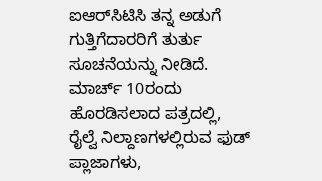ಐಆರ್‌ಸಿಟಿಸಿ ತನ್ನ ಅಡುಗೆ ಗುತ್ತಿಗೆದಾರರಿಗೆ ತುರ್ತು ಸೂಚನೆಯನ್ನು ನೀಡಿದೆ. ಮಾರ್ಚ್ 10ರಂದು ಹೊರಡಿಸಲಾದ ಪತ್ರದಲ್ಲಿ, ರೈಲ್ವೆ ನಿಲ್ದಾಣಗಳಲ್ಲಿರುವ ಫುಡ್ ಪ್ಲಾಜಾಗಳು,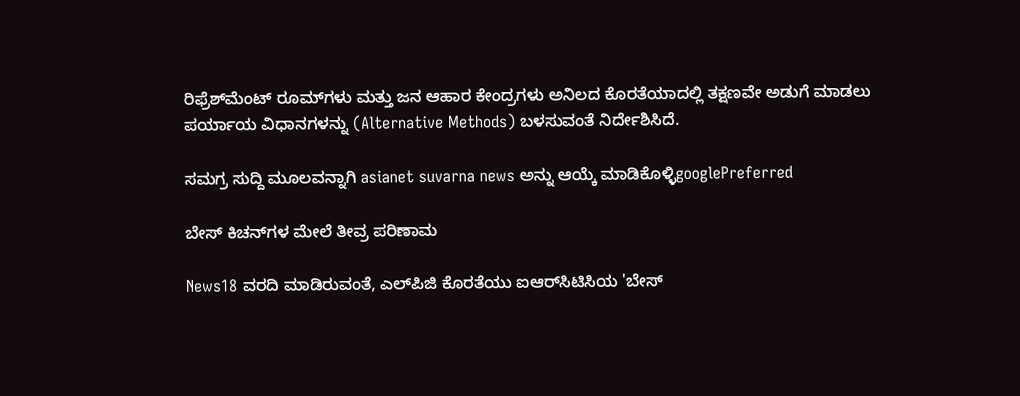ರಿಫ್ರೆಶ್‌ಮೆಂಟ್ ರೂಮ್‌ಗಳು ಮತ್ತು ಜನ ಆಹಾರ ಕೇಂದ್ರಗಳು ಅನಿಲದ ಕೊರತೆಯಾದಲ್ಲಿ ತಕ್ಷಣವೇ ಅಡುಗೆ ಮಾಡಲು ಪರ್ಯಾಯ ವಿಧಾನಗಳನ್ನು (Alternative Methods) ಬಳಸುವಂತೆ ನಿರ್ದೇಶಿಸಿದೆ.

ಸಮಗ್ರ ಸುದ್ದಿ ಮೂಲವನ್ನಾಗಿ asianet suvarna news ಅನ್ನು ಆಯ್ಕೆ ಮಾಡಿಕೊಳ್ಳಿgooglePreferred

ಬೇಸ್ ಕಿಚನ್‌ಗಳ ಮೇಲೆ ತೀವ್ರ ಪರಿಣಾಮ

News18 ವರದಿ ಮಾಡಿರುವಂತೆ, ಎಲ್‌ಪಿಜಿ ಕೊರತೆಯು ಐಆರ್‌ಸಿಟಿಸಿಯ 'ಬೇಸ್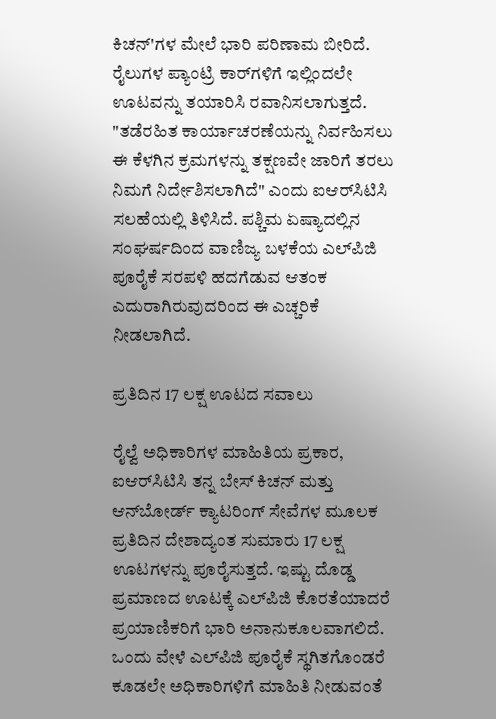ಕಿಚನ್‌'ಗಳ ಮೇಲೆ ಭಾರಿ ಪರಿಣಾಮ ಬೀರಿದೆ. ರೈಲುಗಳ ಪ್ಯಾಂಟ್ರಿ ಕಾರ್‌ಗಳಿಗೆ ಇಲ್ಲಿಂದಲೇ ಊಟವನ್ನು ತಯಾರಿಸಿ ರವಾನಿಸಲಾಗುತ್ತದೆ. "ತಡೆರಹಿತ ಕಾರ್ಯಾಚರಣೆಯನ್ನು ನಿರ್ವಹಿಸಲು ಈ ಕೆಳಗಿನ ಕ್ರಮಗಳನ್ನು ತಕ್ಷಣವೇ ಜಾರಿಗೆ ತರಲು ನಿಮಗೆ ನಿರ್ದೇಶಿಸಲಾಗಿದೆ" ಎಂದು ಐಆರ್‌ಸಿಟಿಸಿ ಸಲಹೆಯಲ್ಲಿ ತಿಳಿಸಿದೆ. ಪಶ್ಚಿಮ ಏಷ್ಯಾದಲ್ಲಿನ ಸಂಘರ್ಷದಿಂದ ವಾಣಿಜ್ಯ ಬಳಕೆಯ ಎಲ್‌ಪಿಜಿ ಪೂರೈಕೆ ಸರಪಳಿ ಹದಗೆಡುವ ಆತಂಕ ಎದುರಾಗಿರುವುದರಿಂದ ಈ ಎಚ್ಚರಿಕೆ ನೀಡಲಾಗಿದೆ.

ಪ್ರತಿದಿನ 17 ಲಕ್ಷ ಊಟದ ಸವಾಲು

ರೈಲ್ವೆ ಅಧಿಕಾರಿಗಳ ಮಾಹಿತಿಯ ಪ್ರಕಾರ, ಐಆರ್‌ಸಿಟಿಸಿ ತನ್ನ ಬೇಸ್ ಕಿಚನ್ ಮತ್ತು ಆನ್‌ಬೋರ್ಡ್ ಕ್ಯಾಟರಿಂಗ್ ಸೇವೆಗಳ ಮೂಲಕ ಪ್ರತಿದಿನ ದೇಶಾದ್ಯಂತ ಸುಮಾರು 17 ಲಕ್ಷ ಊಟಗಳನ್ನು ಪೂರೈಸುತ್ತದೆ. ಇಷ್ಟು ದೊಡ್ಡ ಪ್ರಮಾಣದ ಊಟಕ್ಕೆ ಎಲ್‌ಪಿಜಿ ಕೊರತೆಯಾದರೆ ಪ್ರಯಾಣಿಕರಿಗೆ ಭಾರಿ ಅನಾನುಕೂಲವಾಗಲಿದೆ. ಒಂದು ವೇಳೆ ಎಲ್‌ಪಿಜಿ ಪೂರೈಕೆ ಸ್ಥಗಿತಗೊಂಡರೆ ಕೂಡಲೇ ಅಧಿಕಾರಿಗಳಿಗೆ ಮಾಹಿತಿ ನೀಡುವಂತೆ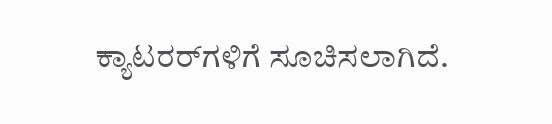ಕ್ಯಾಟರರ್‌ಗಳಿಗೆ ಸೂಚಿಸಲಾಗಿದೆ.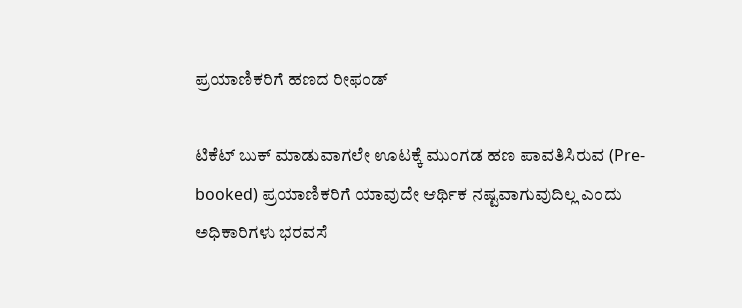ಪ್ರಯಾಣಿಕರಿಗೆ ಹಣದ ರೀಫಂಡ್

ಟಿಕೆಟ್ ಬುಕ್ ಮಾಡುವಾಗಲೇ ಊಟಕ್ಕೆ ಮುಂಗಡ ಹಣ ಪಾವತಿಸಿರುವ (Pre-booked) ಪ್ರಯಾಣಿಕರಿಗೆ ಯಾವುದೇ ಆರ್ಥಿಕ ನಷ್ಟವಾಗುವುದಿಲ್ಲ ಎಂದು ಅಧಿಕಾರಿಗಳು ಭರವಸೆ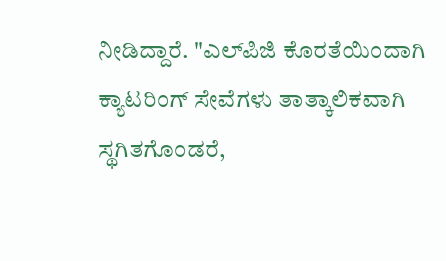ನೀಡಿದ್ದಾರೆ. "ಎಲ್‌ಪಿಜಿ ಕೊರತೆಯಿಂದಾಗಿ ಕ್ಯಾಟರಿಂಗ್ ಸೇವೆಗಳು ತಾತ್ಕಾಲಿಕವಾಗಿ ಸ್ಥಗಿತಗೊಂಡರೆ,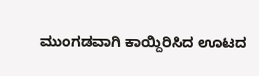ಮುಂಗಡವಾಗಿ ಕಾಯ್ದಿರಿಸಿದ ಊಟದ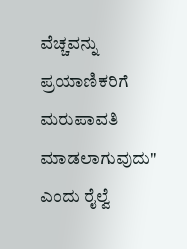ವೆಚ್ಚವನ್ನು ಪ್ರಯಾಣಿಕರಿಗೆ ಮರುಪಾವತಿ ಮಾಡಲಾಗುವುದು" ಎಂದು ರೈಲ್ವೆ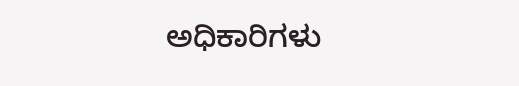ಅಧಿಕಾರಿಗಳು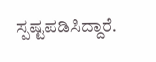ಸ್ಪಷ್ಟಪಡಿಸಿದ್ದಾರೆ.